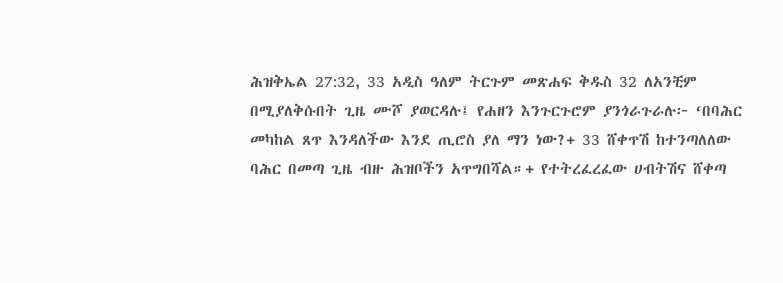ሕዝቅኤል 27:32, 33 አዲስ ዓለም ትርጉም መጽሐፍ ቅዱስ 32 ለአንቺም በሚያለቅሱበት ጊዜ ሙሾ ያወርዳሉ፤ የሐዘን እንጉርጉሮም ያንጎራጉራሉ፦ ‘በባሕር መካከል ጸጥ እንዳለችው እንደ ጢሮስ ያለ ማን ነው?+ 33 ሸቀጥሽ ከተንጣለለው ባሕር በመጣ ጊዜ ብዙ ሕዝቦችን አጥግበሻል።+ የተትረፈረፈው ሀብትሽና ሸቀጣ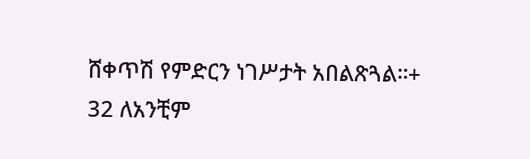ሸቀጥሽ የምድርን ነገሥታት አበልጽጓል።+
32 ለአንቺም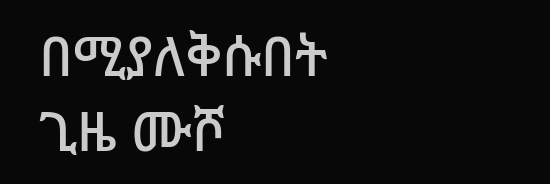በሚያለቅሱበት ጊዜ ሙሾ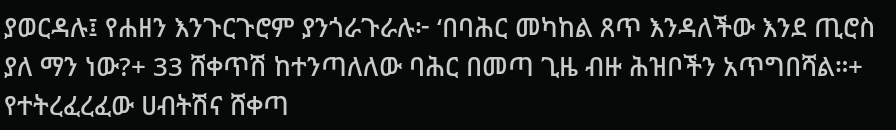ያወርዳሉ፤ የሐዘን እንጉርጉሮም ያንጎራጉራሉ፦ ‘በባሕር መካከል ጸጥ እንዳለችው እንደ ጢሮስ ያለ ማን ነው?+ 33 ሸቀጥሽ ከተንጣለለው ባሕር በመጣ ጊዜ ብዙ ሕዝቦችን አጥግበሻል።+ የተትረፈረፈው ሀብትሽና ሸቀጣ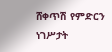ሸቀጥሽ የምድርን ነገሥታት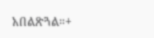አበልጽጓል።+